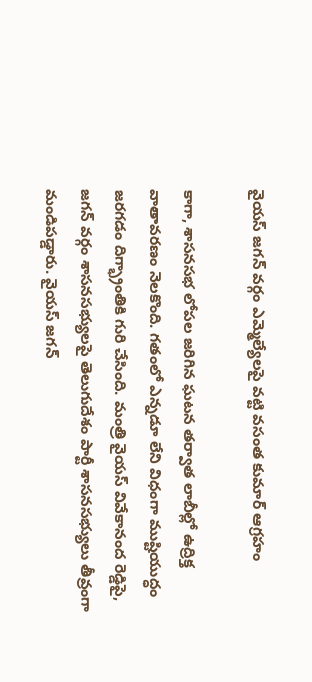వైయస్ జగన్ వర్గం ఎమ్మెల్యేలపై వట్టి వసంత కుమార్ ఆగ్రహం

కాగా, శాసనసభ లోపల జరిగిన ఘటన తర్వాత లాబీల్లో ఉద్రిక్త వాతావరణం నెలకొంది. గతంలో ఎన్నడూ లేని విధంగా ముష్టియుద్ధం జరగడం దిగ్భ్రాంతికి గురి చేసింది. మంత్రి వైయస్ వివేకానంద రెడ్డిపై, జగన్ వర్గం శాసనసభ్యులపై తెలుగుదేశం పార్టీ శాసనసభ్యులు తీవ్రంగా మండిపడ్డారు. వైయస్ జగన్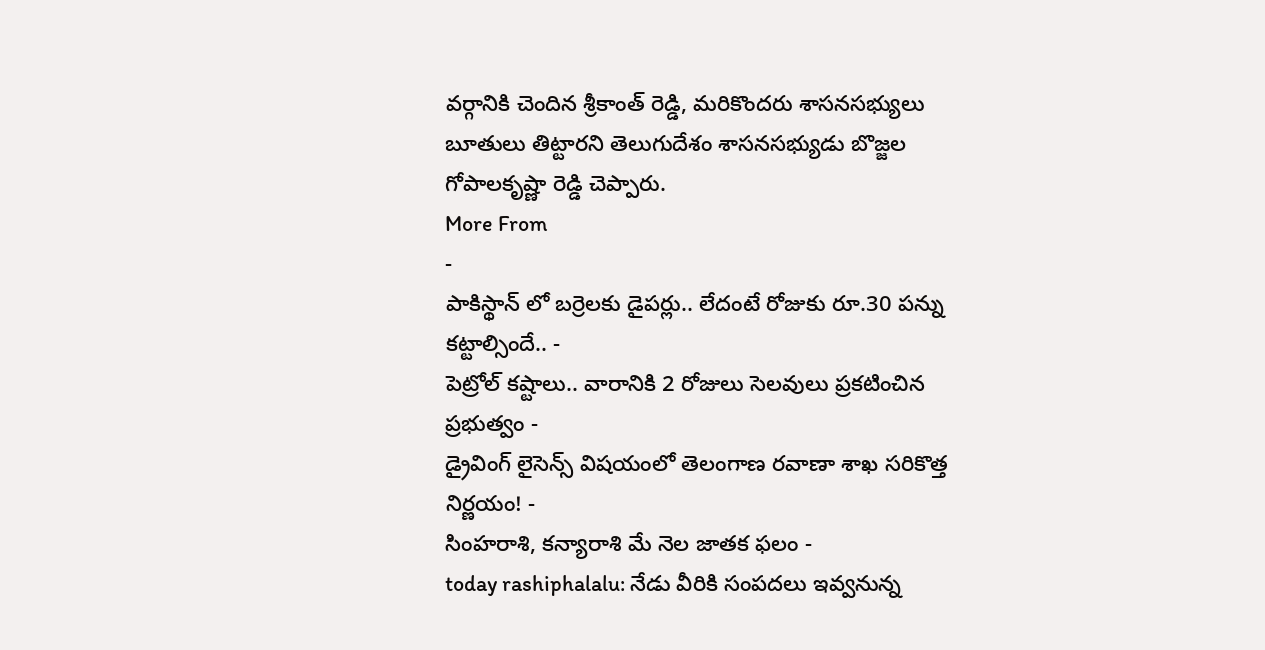వర్గానికి చెందిన శ్రీకాంత్ రెడ్డి, మరికొందరు శాసనసభ్యులు బూతులు తిట్టారని తెలుగుదేశం శాసనసభ్యుడు బొజ్జల గోపాలకృష్ణా రెడ్డి చెప్పారు.
More From
-
పాకిస్థాన్ లో బర్రెలకు డైపర్లు.. లేదంటే రోజుకు రూ.30 పన్ను కట్టాల్సిందే.. -
పెట్రోల్ కష్టాలు.. వారానికి 2 రోజులు సెలవులు ప్రకటించిన ప్రభుత్వం -
డ్రైవింగ్ లైసెన్స్ విషయంలో తెలంగాణ రవాణా శాఖ సరికొత్త నిర్ణయం! -
సింహరాశి, కన్యారాశి మే నెల జాతక ఫలం -
today rashiphalalu: నేడు వీరికి సంపదలు ఇవ్వనున్న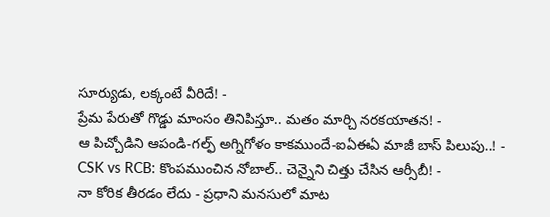సూర్యుడు, లక్కంటే వీరిదే! -
ప్రేమ పేరుతో గొడ్డు మాంసం తినిపిస్తూ.. మతం మార్చి నరకయాతన! -
ఆ పిచ్చోడిని ఆపండి-గల్ఫ్ అగ్నిగోళం కాకముందే-ఐఏఈఏ మాజీ బాస్ పిలుపు..! -
CSK vs RCB: కొంపముంచిన నోబాల్.. చెన్నైని చిత్తు చేసిన ఆర్సీబీ! -
నా కోరిక తీరడం లేదు - ప్రధాని మనసులో మాట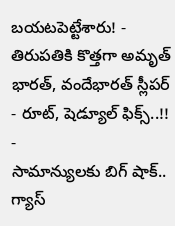బయటపెట్టేశారు! -
తిరుపతికి కొత్తగా అమృత్ భారత్, వందేభారత్ స్లీపర్ - రూట్, షెడ్యూల్ ఫిక్స్..!! -
సామాన్యులకు బిగ్ షాక్.. గ్యాస్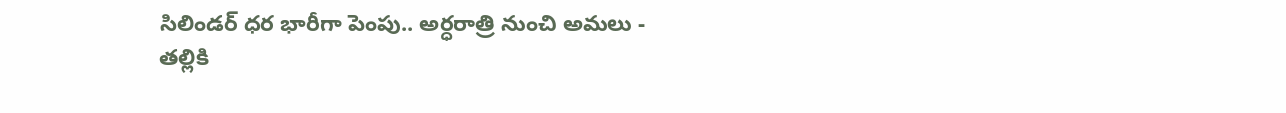సిలిండర్ ధర భారీగా పెంపు.. అర్ధరాత్రి నుంచి అమలు -
తల్లికి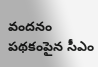వందనం పథకంపైన సీఎం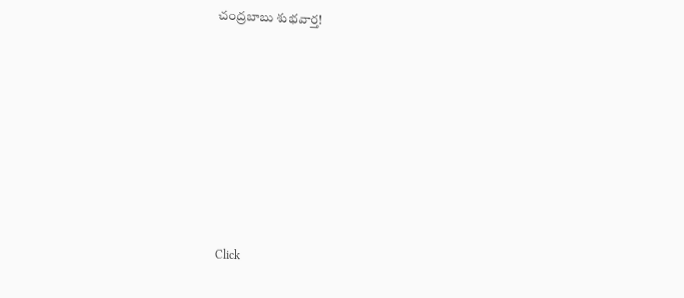చంద్రబాబు శుభవార్త!












Click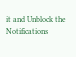it and Unblock the Notifications